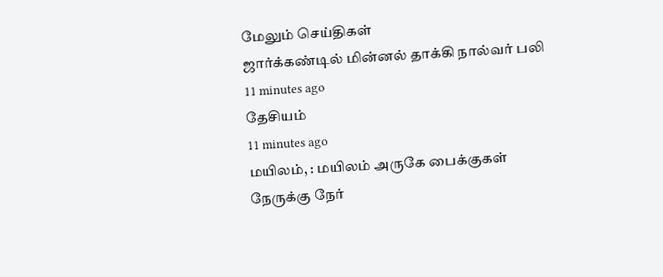மேலும் செய்திகள்
ஜார்க்கண்டில் மின்னல் தாக்கி நால்வர் பலி
11 minutes ago
தேசியம்
11 minutes ago
மயிலம், : மயிலம் அருகே பைக்குகள் நேருக்கு நேர்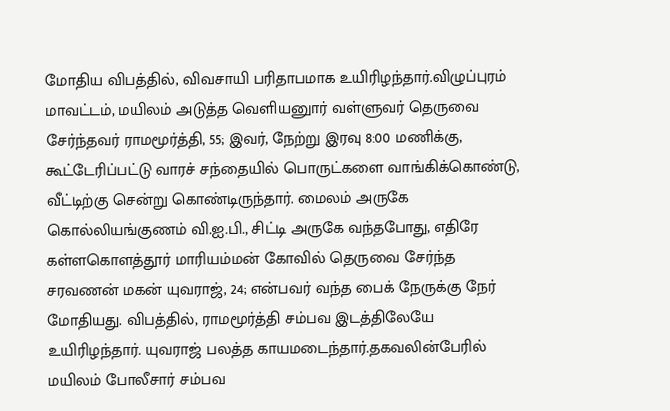மோதிய விபத்தில், விவசாயி பரிதாபமாக உயிரிழந்தார்.விழுப்புரம் மாவட்டம், மயிலம் அடுத்த வெளியனுார் வள்ளுவர் தெருவை சேர்ந்தவர் ராமமூர்த்தி, 55; இவர், நேற்று இரவு 8:00 மணிக்கு, கூட்டேரிப்பட்டு வாரச் சந்தையில் பொருட்களை வாங்கிக்கொண்டு, வீட்டிற்கு சென்று கொண்டிருந்தார். மைலம் அருகே கொல்லியங்குணம் வி.ஐ.பி., சிட்டி அருகே வந்தபோது, எதிரே கள்ளகொளத்தூர் மாரியம்மன் கோவில் தெருவை சேர்ந்த சரவணன் மகன் யுவராஜ், 24; என்பவர் வந்த பைக் நேருக்கு நேர் மோதியது. விபத்தில், ராமமூர்த்தி சம்பவ இடத்திலேயே உயிரிழந்தார். யுவராஜ் பலத்த காயமடைந்தார்.தகவலின்பேரில் மயிலம் போலீசார் சம்பவ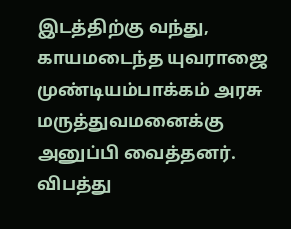இடத்திற்கு வந்து, காயமடைந்த யுவராஜை முண்டியம்பாக்கம் அரசு மருத்துவமனைக்கு அனுப்பி வைத்தனர். விபத்து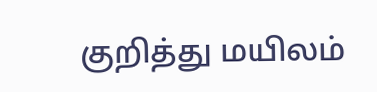குறித்து மயிலம்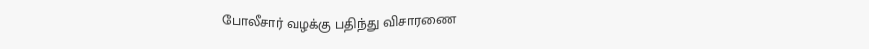போலீசார் வழக்கு பதிந்து விசாரணை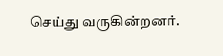செய்து வருகின்றனர்.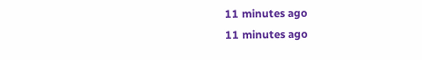11 minutes ago
11 minutes ago